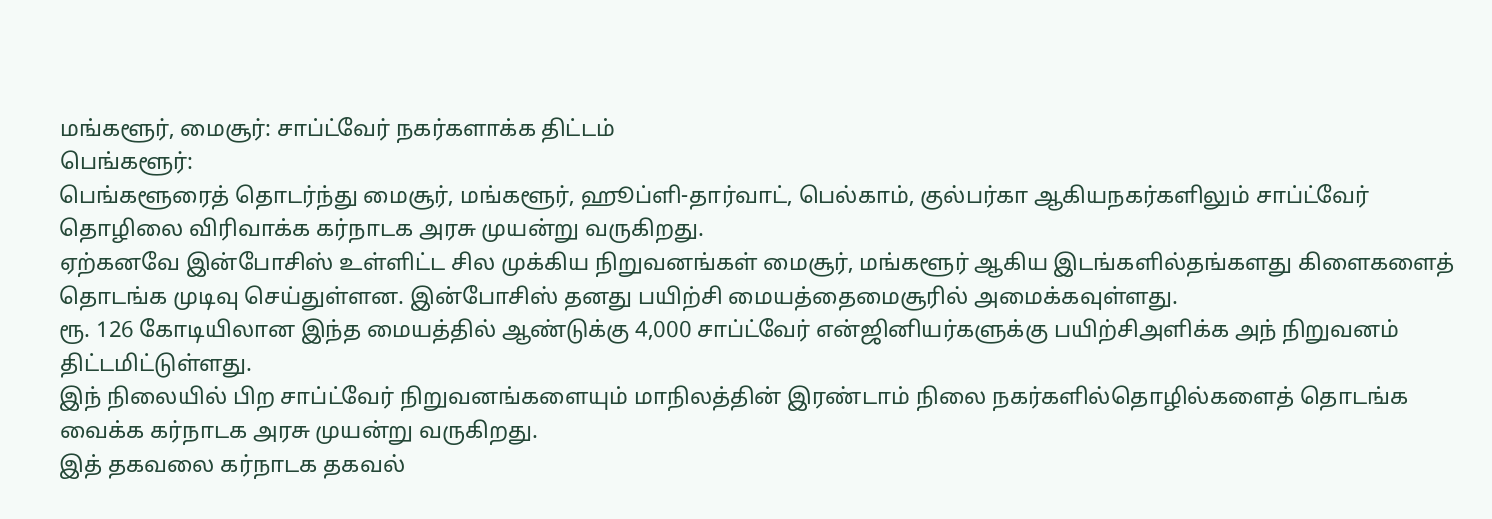மங்களூர், மைசூர்: சாப்ட்வேர் நகர்களாக்க திட்டம்
பெங்களூர்:
பெங்களூரைத் தொடர்ந்து மைசூர், மங்களூர், ஹூப்ளி-தார்வாட், பெல்காம், குல்பர்கா ஆகியநகர்களிலும் சாப்ட்வேர் தொழிலை விரிவாக்க கர்நாடக அரசு முயன்று வருகிறது.
ஏற்கனவே இன்போசிஸ் உள்ளிட்ட சில முக்கிய நிறுவனங்கள் மைசூர், மங்களூர் ஆகிய இடங்களில்தங்களது கிளைகளைத் தொடங்க முடிவு செய்துள்ளன. இன்போசிஸ் தனது பயிற்சி மையத்தைமைசூரில் அமைக்கவுள்ளது.
ரூ. 126 கோடியிலான இந்த மையத்தில் ஆண்டுக்கு 4,000 சாப்ட்வேர் என்ஜினியர்களுக்கு பயிற்சிஅளிக்க அந் நிறுவனம் திட்டமிட்டுள்ளது.
இந் நிலையில் பிற சாப்ட்வேர் நிறுவனங்களையும் மாநிலத்தின் இரண்டாம் நிலை நகர்களில்தொழில்களைத் தொடங்க வைக்க கர்நாடக அரசு முயன்று வருகிறது.
இத் தகவலை கர்நாடக தகவல்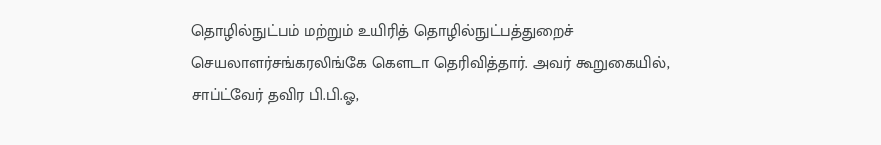தொழில்நுட்பம் மற்றும் உயிரித் தொழில்நுட்பத்துறைச் செயலாளர்சங்கரலிங்கே கெளடா தெரிவித்தார். அவர் கூறுகையில்,
சாப்ட்வேர் தவிர பி.பி.ஓ,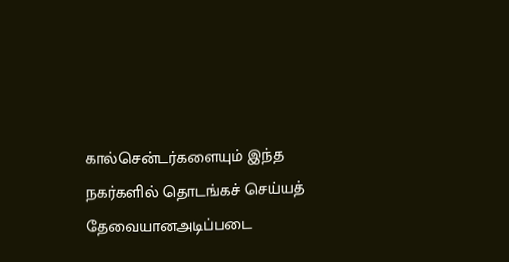கால்சென்டர்களையும் இந்த நகர்களில் தொடங்கச் செய்யத் தேவையானஅடிப்படை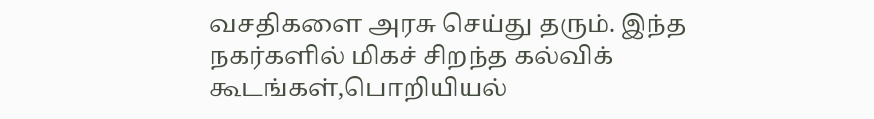வசதிகளை அரசு செய்து தரும். இந்த நகர்களில் மிகச் சிறந்த கல்விக் கூடங்கள்,பொறியியல்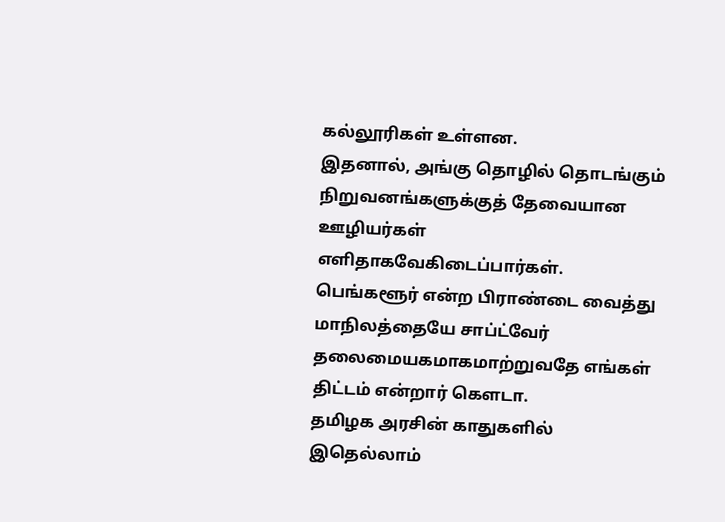கல்லூரிகள் உள்ளன.
இதனால், அங்கு தொழில் தொடங்கும் நிறுவனங்களுக்குத் தேவையான ஊழியர்கள் எளிதாகவேகிடைப்பார்கள். பெங்களூர் என்ற பிராண்டை வைத்து மாநிலத்தையே சாப்ட்வேர் தலைமையகமாகமாற்றுவதே எங்கள் திட்டம் என்றார் கெளடா.
தமிழக அரசின் காதுகளில் இதெல்லாம்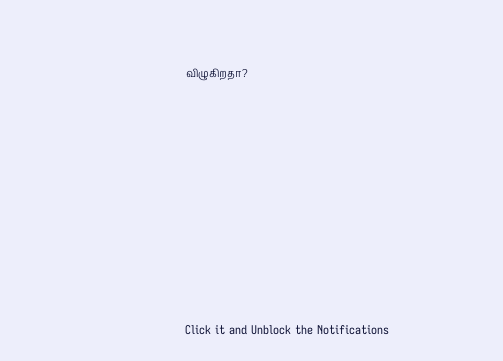விழுகிறதா?












Click it and Unblock the Notifications